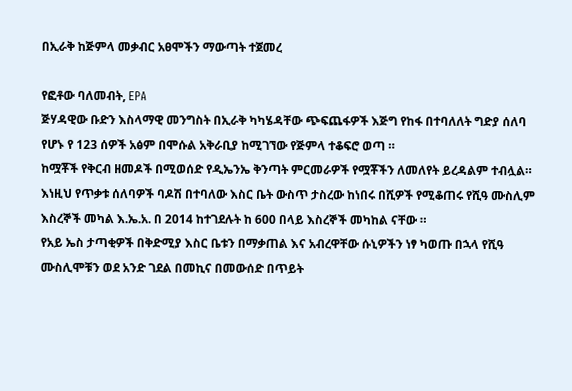በኢራቅ ከጅምላ መቃብር አፀሞችን ማውጣት ተጀመረ

የፎቶው ባለመብት, EPA
ጅሃዳዊው ቡድን እስላማዊ መንግስት በኢራቅ ካካሄዳቸው ጭፍጨፋዎች እጅግ የከፋ በተባለለት ግድያ ሰለባ የሆኑ የ 123 ሰዎች አፅም በሞሱል አቅራቢያ ከሚገኘው የጅምላ ተቆፍሮ ወጣ ።
ከሟቾች የቅርብ ዘመዶች በሚወሰድ የዲኤንኤ ቅንጣት ምርመራዎች የሟቾችን ለመለየት ይረዳልም ተብሏል።
እነዚህ የጥቃቱ ሰለባዎች ባዶሽ በተባለው እስር ቤት ውስጥ ታስረው ከነበሩ በሺዎች የሚቆጠሩ የሺዓ ሙስሊም እስረኞች መካል እ.ኤ.አ. በ 2014 ከተገደሉት ከ 600 በላይ እስረኞች መካከል ናቸው ።
የአይ ኤስ ታጣቂዎች በቅድሚያ እስር ቤቱን በማቃጠል እና አብረዋቸው ሱኒዎችን ነፃ ካወጡ በኋላ የሺዓ ሙስሊሞቹን ወደ አንድ ገደል በመኪና በመውሰድ በጥይት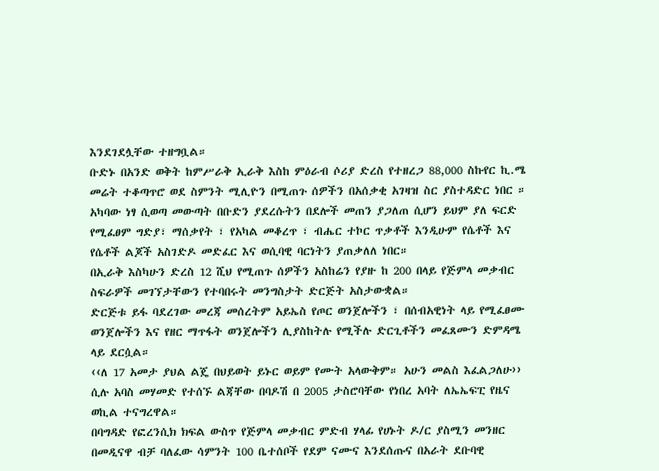እንደገደሏቸው ተዘግቧል።
ቡድኑ በአንድ ወቅት ከምሥራቅ ኢራቅ እስከ ምዕራብ ሶሪያ ድረስ የተዘረጋ 88,000 ስኩየር ኪ.ሜ መሬት ተቆጣጥሮ ወደ ስምንት ሚሊዮን በሚጠጉ ሰዎችን በአሰቃቂ አገዛዝ ስር ያስተዳድር ነበር ።
አካባው ነፃ ሲወጣ መውጣት በቡድን ያደረሱትን በደሎች መጠን ያጋለጠ ሲሆን ይህም ያለ ፍርድ የሚፈፀም ግድያ፣ ማሰቃየት ፣ የአካል መቆረጥ ፣ ብሔር ተኮር ጥቃቶች እንዲሁም የሴቶች እና የሴቶች ልጆች አስገድዶ መድፈር እና ወሲባዊ ባርነትን ያጠቃለለ ነበር።
በኢራቅ እስካሁን ድረስ 12 ሺህ የሚጠጉ ሰዎችን አስከሬን የያዙ ከ 200 በላይ የጅምላ መቃብር ስፍራዎች መገኘታቸውን የተባበሩት መንግስታት ድርጅት አስታውቋል።
ድርጅቱ ይፋ ባደረገው መረጃ መሰረትም አይኤስ የጦር ወንጀሎችን ፣ በሰብአዊነት ላይ የሚፈፀሙ ወንጀሎችን እና የዘር ማጥፋት ወንጀሎችን ሊያስከትሉ የሚችሉ ድርጊቶችን መፈጸሙን ድምዳሜ ላይ ደርሷል።
‹‹ለ 17 አመታ ያህል ልጄ በህይወት ይኑር ወይም የሙት አላውቅም። አሁን መልስ እፈልጋለሁ›› ሲሉ አባስ መሃመድ የተሰኙ ልጃቸው በባዶሽ በ 2005 ታስሮባቸው የነበረ አባት ለኤኤፍፒ የዜና ወኪል ተናግረዋል።
በባግዳድ የፎረንሲክ ክፍል ውስጥ የጅምላ መቃብር ምድብ ሃላፊ የሀኑት ዶ/ር ያስሚን መንዘር በመዲናዋ ብቻ ባለፈው ሳምንት 100 ቤተሰቦች የደም ናሙና እንደሰጡና በአራት ደቡባዊ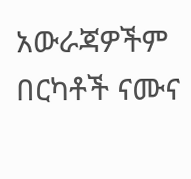አውራጃዎችም በርካቶች ናሙና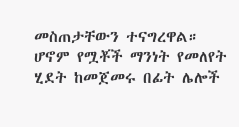መስጠታቸውን ተናግረዋል።
ሆኖም የሟቾች ማንነት የመለየት ሂደት ከመጀመሩ በፊት ሌሎች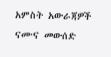አምስት አውራጃዎች ናሙና መውሰድ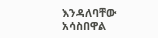እንዳለባቸው አሳስበዋል